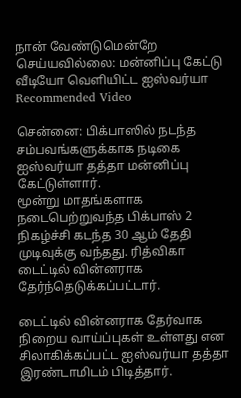நான் வேண்டுமென்றே செய்யவில்லை: மன்னிப்பு கேட்டு வீடியோ வெளியிட்ட ஐஸ்வர்யா
Recommended Video

சென்னை: பிக்பாஸில் நடந்த சம்பவங்களுக்காக நடிகை ஐஸ்வர்யா தத்தா மன்னிப்பு கேட்டுள்ளார்.
மூன்று மாதங்களாக நடைபெற்றுவந்த பிக்பாஸ் 2 நிகழ்ச்சி கடந்த 30 ஆம் தேதி முடிவுக்கு வந்தது. ரித்விகா டைட்டில் வின்னராக தேர்ந்தெடுக்கப்பட்டார்.

டைட்டில் வின்னராக தேர்வாக நிறைய வாய்ப்புகள் உள்ளது என சிலாகிக்கப்பட்ட ஐஸ்வர்யா தத்தா இரண்டாமிடம் பிடித்தார்.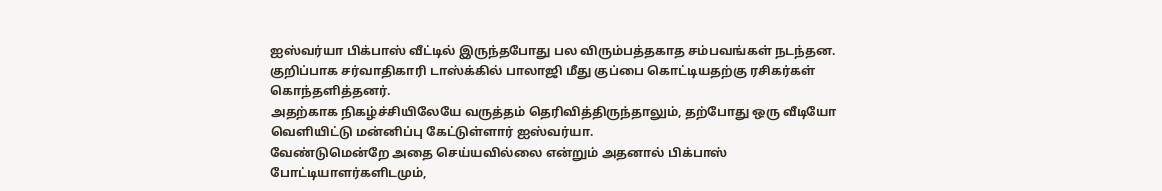ஐஸ்வர்யா பிக்பாஸ் வீட்டில் இருந்தபோது பல விரும்பத்தகாத சம்பவங்கள் நடந்தன. குறிப்பாக சர்வாதிகாரி டாஸ்க்கில் பாலாஜி மீது குப்பை கொட்டியதற்கு ரசிகர்கள் கொந்தளித்தனர்.
அதற்காக நிகழ்ச்சியிலேயே வருத்தம் தெரிவித்திருந்தாலும், தற்போது ஒரு வீடியோ வெளியிட்டு மன்னிப்பு கேட்டுள்ளார் ஐஸ்வர்யா.
வேண்டுமென்றே அதை செய்யவில்லை என்றும் அதனால் பிக்பாஸ் போட்டியாளர்களிடமும்,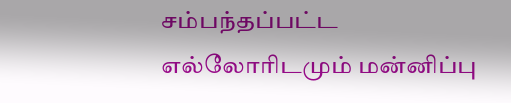சம்பந்தப்பட்ட எல்லோரிடமும் மன்னிப்பு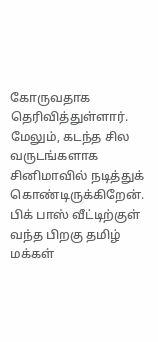கோருவதாக தெரிவித்துள்ளார்.
மேலும், கடந்த சில வருடங்களாக சினிமாவில் நடித்துக் கொண்டிருக்கிறேன். பிக் பாஸ் வீட்டிற்குள் வந்த பிறகு தமிழ் மக்கள்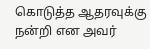கொடுத்த ஆதரவுக்கு நன்றி என அவர்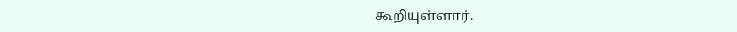கூறியுள்ளார்.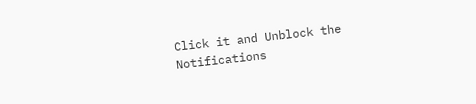Click it and Unblock the Notifications